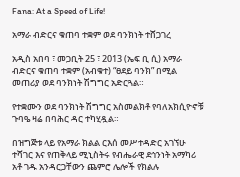Fana: At a Speed of Life!

አማራ ብድርና ቁጠባ ተቋም ወደ ባንክነት ተሸጋገረ

አዲስ አበባ ፣ መጋቢት 25 ፣ 2013 (ኤፍ ቢ ሲ) አማራ ብድርና ቁጠባ ተቋም (አብቁተ) “ፀደይ ባንክ” በሚል መጠሪያ ወደ ባንክነት ሽግግር አድርጓል።

የተቋሙን ወደ ባንክነት ሽግግር አስመልክቶ የባለአክሲዮኖቹ ጉባዔ ዛሬ በባሕር ዳር ተካሂዷል።

በዝግጅቱ ላይ የአማራ ክልል ርእሰ መሥተዳድር አገኘሁ ተሻገር እና የጠቅላይ ሚኒስትሩ የብሔራዊ ደኅንነት አማካሪ አቶ ገዱ አንዳርጋቸውን ጨምሮ ሌሎች የክልሉ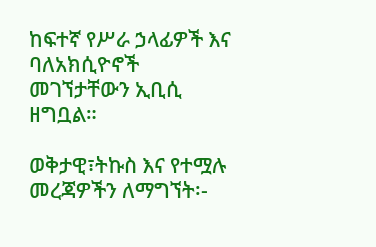ከፍተኛ የሥራ ኃላፊዎች እና ባለአክሲዮኖች መገኘታቸውን ኢቢሲ ዘግቧል።

ወቅታዊ፣ትኩስ እና የተሟሉ መረጃዎችን ለማግኘት፡-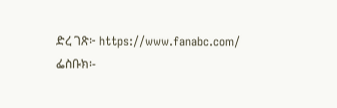ድረ ገጽ፦ https://www.fanabc.com/
ፌስቡክ፡-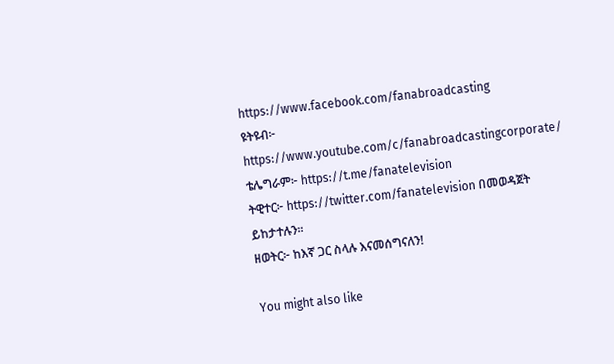https://www.facebook.com/fanabroadcasting
ዩትዩብ፦ https://www.youtube.com/c/fanabroadcastingcorporate/
ቴሌግራም፦ https://t.me/fanatelevision
ትዊተር፦ https://twitter.com/fanatelevision በመወዳጀት ይከታተሉን፡፡
ዘወትር፦ ከእኛ ጋር ስላሉ እናመሰግናለን!

You might also like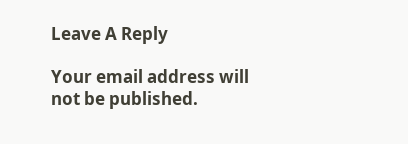Leave A Reply

Your email address will not be published.